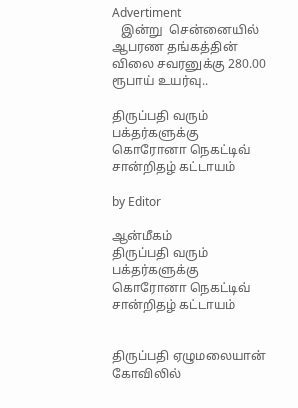Advertiment
   இன்று  சென்னையில் ஆபரண தங்கத்தின் விலை சவரனுக்கு 280.00 ரூபாய் உயர்வு..

திருப்பதி வரும் பக்தர்களுக்கு  கொரோனா நெகட்டிவ் சான்றிதழ் கட்டாயம்

by Editor

ஆன்மீகம்
திருப்பதி வரும் பக்தர்களுக்கு  கொரோனா நெகட்டிவ் சான்றிதழ் கட்டாயம்


திருப்பதி ஏழுமலையான் கோவிலில்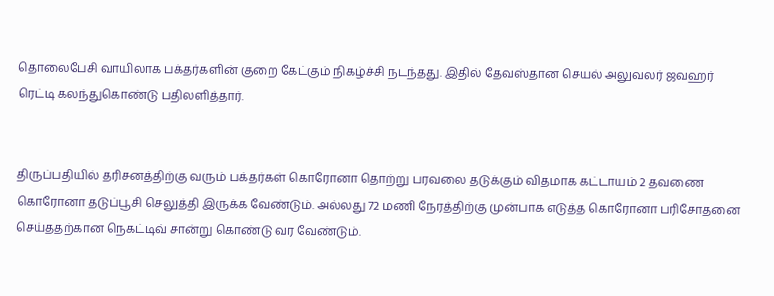தொலைபேசி வாயிலாக பக்தர்களின் குறை கேட்கும் நிகழ்ச்சி நடந்தது. இதில் தேவஸ்தான செயல் அலுவலர் ஜவஹர் ரெட்டி கலந்துகொண்டு பதிலளித்தார்.


திருப்பதியில் தரிசனத்திற்கு வரும் பக்தர்கள் கொரோனா தொற்று பரவலை தடுக்கும் விதமாக கட்டாயம் 2 தவணை கொரோனா தடுப்பூசி செலுத்தி இருக்க வேண்டும். அல்லது 72 மணி நேரத்திற்கு முன்பாக எடுத்த கொரோனா பரிசோதனை செய்ததற்கான நெகட்டிவ் சான்று கொண்டு வர வேண்டும்.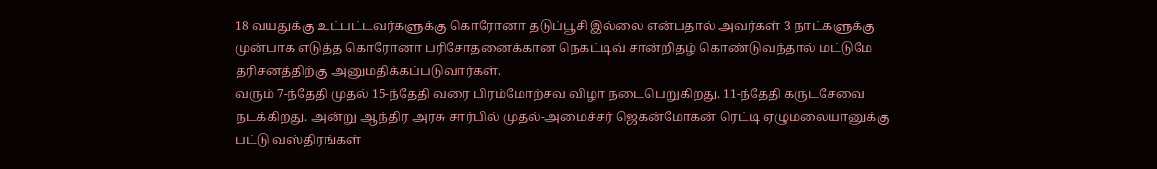18 வயதுக்கு உட்பட்டவர்களுக்கு கொரோனா தடுப்பூசி இல்லை என்பதால் அவர்கள் 3 நாட்களுக்கு முன்பாக எடுத்த கொரோனா பரிசோதனைக்கான நெகட்டிவ் சான்றிதழ் கொண்டுவந்தால் மட்டுமே தரிசனத்திற்கு அனுமதிக்கப்படுவார்கள்.
வரும் 7-ந்தேதி முதல் 15-ந்தேதி வரை பிரம்மோற்சவ விழா நடைபெறுகிறது. 11-ந்தேதி கருடசேவை நடக்கிறது. அன்று ஆந்திர அரசு சார்பில் முதல்-அமைச்சர் ஜெகன்மோகன் ரெட்டி ஏழுமலையானுக்கு பட்டு வஸ்திரங்கள்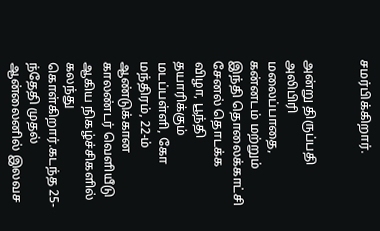சமர்பிக்கிறார்.


அன்று திருப்பதி அலிபிரி மலைப்பாதை, கன்னடம் மற்றும் இந்தி தொலைக்காட்சி சேனல் தொடக்க விழா, பூந்தி தயாரிக்கும் மடப்பள்ளி, கோ மந்திரம், 22-ம் ஆண்டுக்கான காலண்டர் வெளியீடு ஆகிய நிகழ்ச்சிகளில் கலந்து கொள்கிறார்.கடந்த 25-ந்தேதி முதல் ஆன்லைனில் இலவச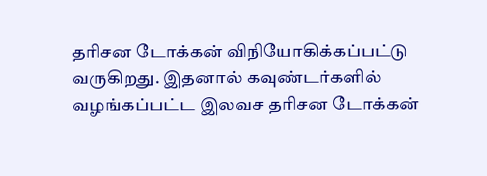தரிசன டோக்கன் விநியோகிக்கப்பட்டு வருகிறது. இதனால் கவுண்டர்களில் வழங்கப்பட்ட இலவச தரிசன டோக்கன்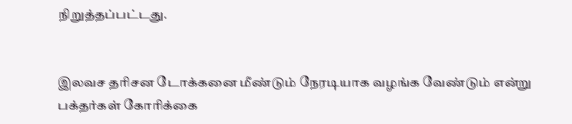நிறுத்தப்பட்டது.


இலவச தரிசன டோக்கனை மீண்டும் நேரடியாக வழங்க வேண்டும் என்று பக்தர்கள் கோரிக்கை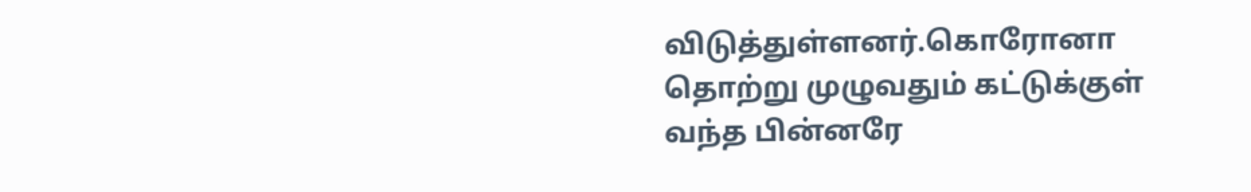விடுத்துள்ளனர்.கொரோனா தொற்று முழுவதும் கட்டுக்குள் வந்த பின்னரே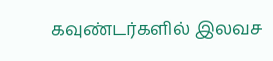கவுண்டர்களில் இலவச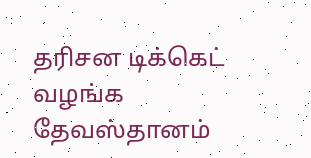தரிசன டிக்கெட் வழங்க தேவஸ்தானம்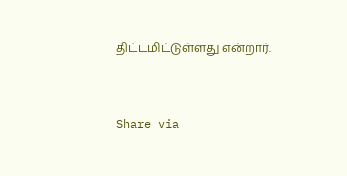திட்டமிட்டுள்ளது என்றார்.


Share via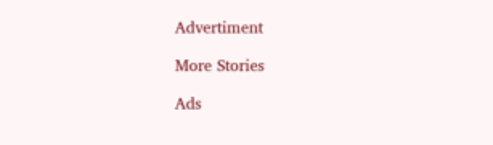Advertiment

More Stories

Ads